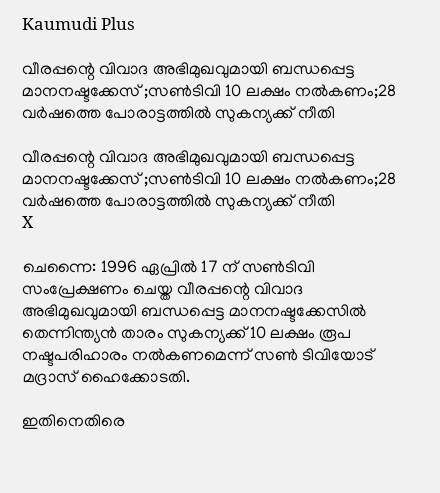Kaumudi Plus

വീരപ്പന്റെ വിവാദ അഭിമുഖവുമായി ബന്ധപ്പെട്ട മാനനഷ്ടക്കേസ് ;സൺടിവി 10 ലക്ഷം നൽകണം;28 വർഷത്തെ പോരാട്ടത്തിൽ സുകന്യക്ക് നീതി

വീരപ്പന്റെ വിവാദ അഭിമുഖവുമായി ബന്ധപ്പെട്ട മാനനഷ്ടക്കേസ് ;സൺടിവി 10 ലക്ഷം നൽകണം;28 വർഷത്തെ പോരാട്ടത്തിൽ സുകന്യക്ക് നീതി
X

ചെന്നൈ: 1996 ഏപ്രിൽ 17 ന് സൺടിവി സംപ്രേക്ഷണം ചെയ്ത വീരപ്പന്റെ വിവാദ അഭിമുഖവുമായി ബന്ധപ്പെട്ട മാനനഷ്ടക്കേസിൽ തെന്നിന്ത്യൻ താരം സുകന്യക്ക് 10 ലക്ഷം രൂപ നഷ്ടപരിഹാരം നൽകണമെന്ന് സൺ ടിവിയോട് മദ്രാസ് ഹൈക്കോടതി.

ഇതിനെതിരെ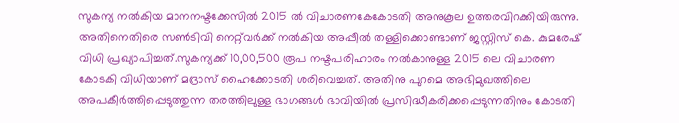സുകന്യ നൽകിയ മാനനഷ്ടക്കേസിൽ 2015 ൽ വിചാരണകേകോടതി അനുകൂല ഉത്തരവിറക്കിയിരുന്നു. അതിനെതിരെ സൺടിവി നെറ്റ്‌വർക്ക് നൽകിയ അപ്പീൽ തള്ളിക്കൊണ്ടാണ് ജസ്റ്റിസ് കെ. കുമരേഷ് വിധി പ്രഖ്യാപിച്ചത്.സുകന്യക്ക് 10,00,500 രൂപ നഷ്ടപരിഹാരം നൽകാനുള്ള 2015 ലെ വിചാരണ കോടകി വിധിയാണ് മദ്രാസ് ഹൈക്കോടതി ശരിവെച്ചത്. അതിനു പുറമെ അഭിമുഖത്തിലെ അപകീർത്തിപ്പെടുത്തുന്ന തരത്തിലുള്ള ഭാഗങ്ങൾ ഭാവിയിൽ പ്രസിദ്ധീകരിക്കപ്പെടുന്നതിനും കോടതി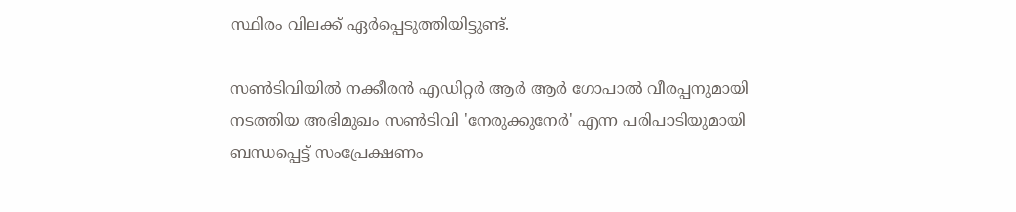സ്ഥിരം വിലക്ക് ഏർപ്പെടുത്തിയിട്ടുണ്ട്.

സൺടിവിയിൽ നക്കീരൻ എഡിറ്റർ ആർ ആർ ഗോപാൽ വീരപ്പനുമായി നടത്തിയ അഭിമുഖം സൺടിവി 'നേരുക്കുനേർ' എന്ന പരിപാടിയുമായി ബന്ധപ്പെട്ട് സംപ്രേക്ഷണം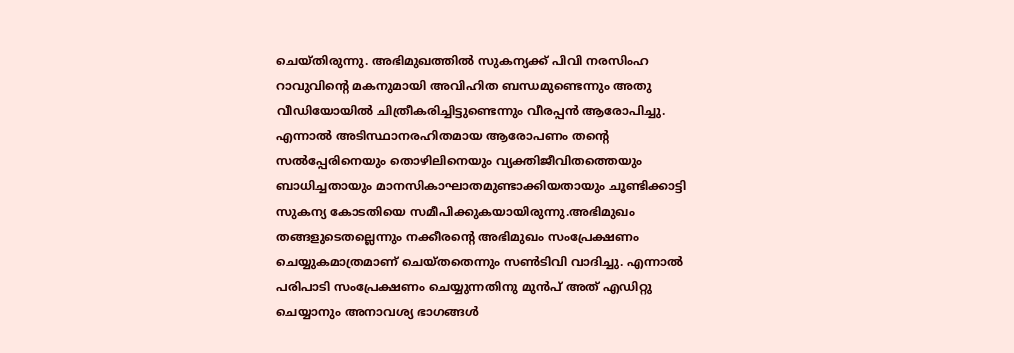ചെയ്തിരുന്നു. അഭിമുഖത്തിൽ സുകന്യക്ക് പിവി നരസിംഹ റാവുവിന്റെ മകനുമായി അവിഹിത ബന്ധമുണ്ടെന്നും അതു വീഡിയോയിൽ ചിത്രീകരിച്ചിട്ടുണ്ടെന്നും വീരപ്പൻ ആരോപിച്ചു. എന്നാൽ അടിസ്ഥാനരഹിതമായ ആരോപണം തന്റെ സൽപ്പേരിനെയും തൊഴിലിനെയും വ്യക്തിജീവിതത്തെയും ബാധിച്ചതായും മാനസികാഘാതമുണ്ടാക്കിയതായും ചൂണ്ടിക്കാട്ടി സുകന്യ കോടതിയെ സമീപിക്കുകയായിരുന്നു.അഭിമുഖം തങ്ങളുടെതല്ലെന്നും നക്കീരന്റെ അഭിമുഖം സംപ്രേക്ഷണം ചെയ്യുകമാത്രമാണ് ചെയ്തതെന്നും സൺടിവി വാദിച്ചു. എന്നാൽ പരിപാടി സംപ്രേക്ഷണം ചെയ്യുന്നതിനു മുൻപ് അത് എഡിറ്റു ചെയ്യാനും അനാവശ്യ ഭാഗങ്ങൾ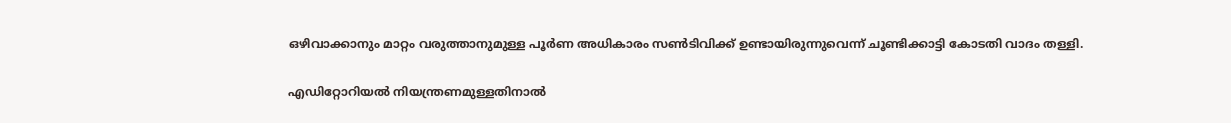ഒഴിവാക്കാനും മാറ്റം വരുത്താനുമുള്ള പൂർണ അധികാരം സൺടിവിക്ക് ഉണ്ടായിരുന്നുവെന്ന് ചൂണ്ടിക്കാട്ടി കോടതി വാദം തള്ളി.

എഡിറ്റോറിയൽ നിയന്ത്രണമുള്ളതിനാൽ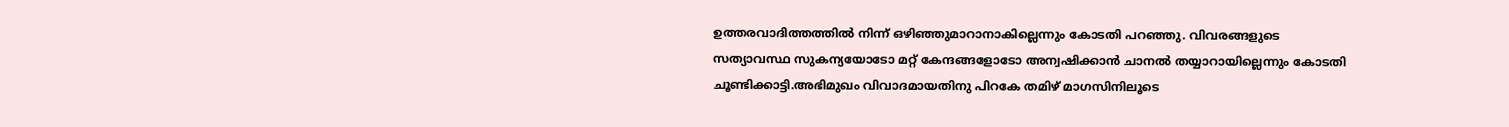ഉത്തരവാദിത്തത്തിൽ നിന്ന് ഒഴിഞ്ഞുമാറാനാകില്ലെന്നും കോടതി പറഞ്ഞു. വിവരങ്ങളുടെ സത്യാവസ്ഥ സുകന്യയോടോ മറ്റ് കേന്ദങ്ങളോടോ അന്വഷിക്കാൻ ചാനൽ തയ്യാറായില്ലെന്നും കോടതി ചൂണ്ടിക്കാട്ടി.അഭിമുഖം വിവാദമായതിനു പിറകേ തമിഴ് മാഗസിനിലൂടെ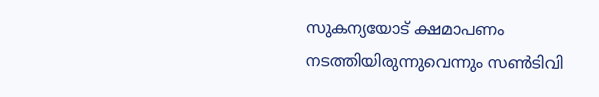സുകന്യയോട് ക്ഷമാപണം നടത്തിയിരുന്നുവെന്നും സൺടിവി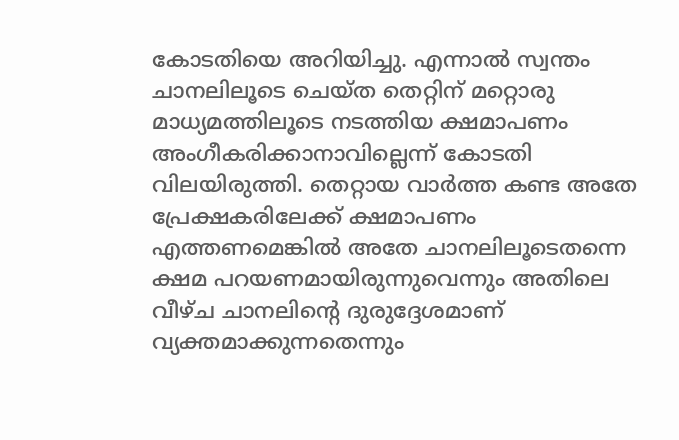കോടതിയെ അറിയിച്ചു. എന്നാൽ സ്വന്തം ചാനലിലൂടെ ചെയ്ത തെറ്റിന് മറ്റൊരു മാധ്യമത്തിലൂടെ നടത്തിയ ക്ഷമാപണം അംഗീകരിക്കാനാവില്ലെന്ന് കോടതി വിലയിരുത്തി. തെറ്റായ വാർത്ത കണ്ട അതേ പ്രേക്ഷകരിലേക്ക് ക്ഷമാപണം എത്തണമെങ്കിൽ അതേ ചാനലിലൂടെതന്നെ ക്ഷമ പറയണമായിരുന്നുവെന്നും അതിലെ വീഴ്ച ചാനലിന്റെ ദുരുദ്ദേശമാണ് വ്യക്തമാക്കുന്നതെന്നും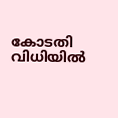കോടതി വിധിയിൽ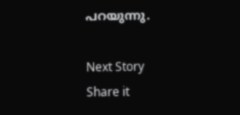പറയുന്നു.

Next Story
Share it